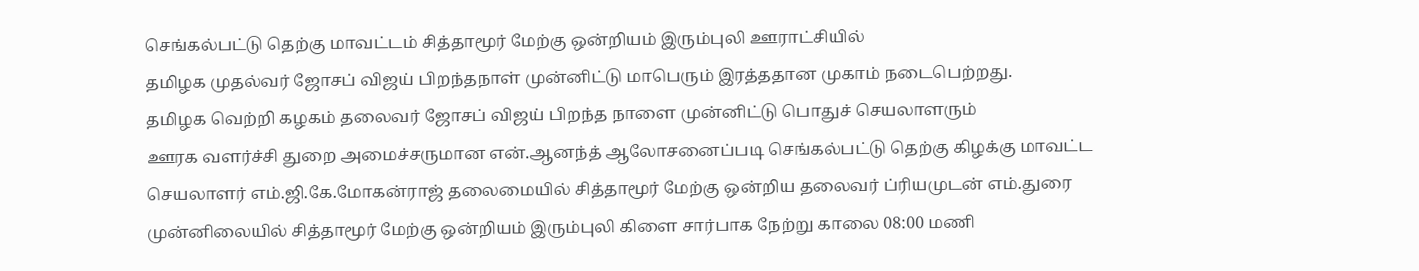செங்கல்பட்டு தெற்கு மாவட்டம் சித்தாமூர் மேற்கு ஒன்றியம் இரும்புலி ஊராட்சியில்
தமிழக முதல்வர் ஜோசப் விஜய் பிறந்தநாள் முன்னிட்டு மாபெரும் இரத்ததான முகாம் நடைபெற்றது.
தமிழக வெற்றி கழகம் தலைவர் ஜோசப் விஜய் பிறந்த நாளை முன்னிட்டு பொதுச் செயலாளரும்
ஊரக வளர்ச்சி துறை அமைச்சருமான என்.ஆனந்த் ஆலோசனைப்படி செங்கல்பட்டு தெற்கு கிழக்கு மாவட்ட செயலாளர் எம்.ஜி.கே.மோகன்ராஜ் தலைமையில் சித்தாமூர் மேற்கு ஒன்றிய தலைவர் ப்ரியமுடன் எம்.துரை முன்னிலையில் சித்தாமூர் மேற்கு ஒன்றியம் இரும்புலி கிளை சார்பாக நேற்று காலை 08:00 மணி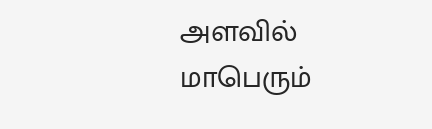அளவில் மாபெரும்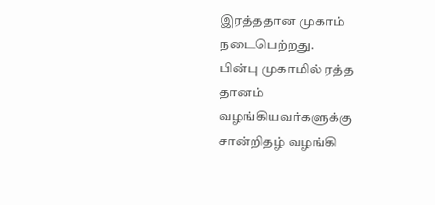இரத்ததான முகாம் நடைபெற்றது.
பின்பு முகாமில் ரத்த தானம் வழங்கியவர்களுக்கு சான்றிதழ் வழங்கி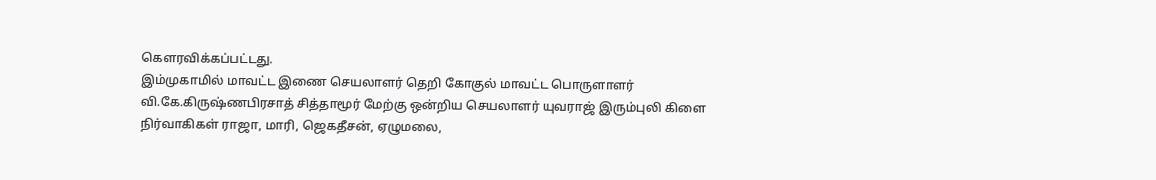கௌரவிக்கப்பட்டது.
இம்முகாமில் மாவட்ட இணை செயலாளர் தெறி கோகுல் மாவட்ட பொருளாளர் வி.கே.கிருஷ்ணபிரசாத் சித்தாமூர் மேற்கு ஒன்றிய செயலாளர் யுவராஜ் இரும்புலி கிளை நிர்வாகிகள் ராஜா, மாரி, ஜெகதீசன், ஏழுமலை,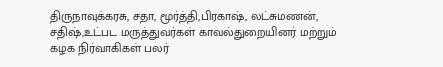திருநாவுக்கரசு, சதா, மூர்த்தி,பிரகாஷ், லட்சுமணன், சதிஷ்,உட்பட மருத்துவர்கள் காவல்துறையினர் மற்றும் கழக நிர்வாகிகள் பலர்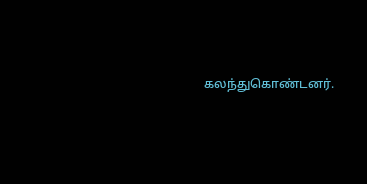கலந்துகொண்டனர்.